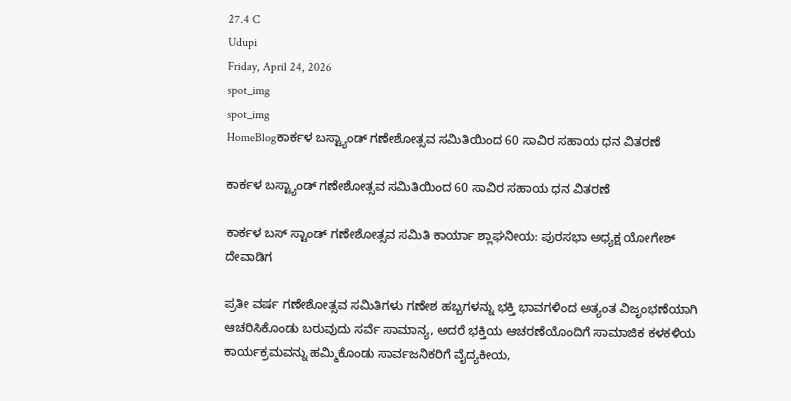27.4 C
Udupi
Friday, April 24, 2026
spot_img
spot_img
HomeBlogಕಾರ್ಕಳ ಬಸ್ಟ್ಯಾಂಡ್ ಗಣೇಶೋತ್ಸವ ಸಮಿತಿಯಿಂದ 60 ಸಾವಿರ ಸಹಾಯ ಧನ ವಿತರಣೆ

ಕಾರ್ಕಳ ಬಸ್ಟ್ಯಾಂಡ್ ಗಣೇಶೋತ್ಸವ ಸಮಿತಿಯಿಂದ 60 ಸಾವಿರ ಸಹಾಯ ಧನ ವಿತರಣೆ

ಕಾರ್ಕಳ ಬಸ್ ಸ್ಟಾಂಡ್ ಗಣೇಶೋತ್ಸವ ಸಮಿತಿ ಕಾರ್ಯಾ ಶ್ಲಾಘನೀಯ: ಪುರಸಭಾ ಅಧ್ಯಕ್ಷ ಯೋಗೇಶ್ ದೇವಾಡಿಗ

ಪ್ರತೀ ವರ್ಷ ಗಣೇಶೋತ್ಸವ ಸಮಿತಿಗಳು ಗಣೇಶ ಹಬ್ಬಗಳನ್ನು ಭಕ್ತಿ ಭಾವಗಳಿಂದ ಅತ್ಯಂತ ವಿಜೃಂಭಣೆಯಾಗಿ ಆಚರಿಸಿಕೊಂಡು ಬರುವುದು ಸರ್ವೆ ಸಾಮಾನ್ಯ, ಅದರೆ ಭಕ್ತಿಯ ಆಚರಣೆಯೊಂದಿಗೆ ಸಾಮಾಜಿಕ ಕಳಕಳಿಯ ಕಾರ್ಯಕ್ರಮವನ್ನು ಹಮ್ಮಿಕೊಂಡು ಸಾರ್ವಜನಿಕರಿಗೆ ವೈದ್ಯಕೀಯ,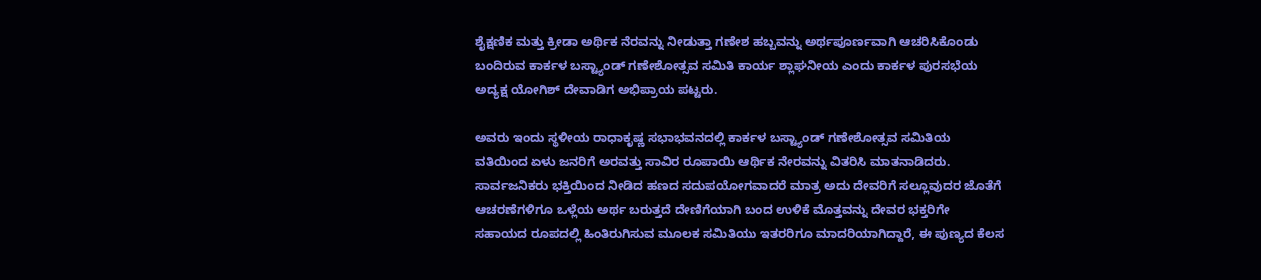ಶೈಕ್ಷಣಿಕ ಮತ್ತು ಕ್ರೀಡಾ ಅರ್ಥಿಕ ನೆರವನ್ನು‌ ನೀಡುತ್ತಾ ಗಣೇಶ ಹಬ್ಬವನ್ನು ಅರ್ಥಪೂರ್ಣವಾಗಿ ಆಚರಿಸಿಕೊಂಡು ಬಂದಿರುವ ಕಾರ್ಕಳ ಬಸ್ಟ್ಯಾಂಡ್ ಗಣೇಶೋತ್ಸವ ಸಮಿತಿ ಕಾರ್ಯ ಶ್ಲಾಘನೀಯ ಎಂದು ಕಾರ್ಕಳ ಪುರಸಭೆಯ ಅದ್ಯಕ್ಷ ಯೋಗಿಶ್ ದೇವಾಡಿಗ ಅಭಿಪ್ರಾಯ ಪಟ್ಟರು.

ಅವರು ಇಂದು ಸ್ಥಳೀಯ ರಾಧಾಕೃಷ್ಣ ಸಭಾಭವನದಲ್ಲಿ ಕಾರ್ಕಳ ಬಸ್ಟ್ಯಾಂಡ್ ಗಣೇಶೋತ್ಸವ ಸಮಿತಿಯ ವತಿಯಿಂದ ಏಳು ಜನರಿಗೆ ಅರವತ್ತು ಸಾವಿರ ರೂಪಾಯಿ ಆರ್ಥಿಕ ನೇರವನ್ನು ವಿತರಿಸಿ ಮಾತನಾಡಿದರು.
ಸಾರ್ವಜನಿಕರು ಭಕ್ತಿಯಿಂದ ನೀಡಿದ ಹಣದ ಸದುಪಯೋಗವಾದರೆ ಮಾತ್ರ ಅದು ದೇವರಿಗೆ ಸಲ್ಲೂವುದರ ಜೊತೆಗೆ ಆಚರಣೆಗಳಿಗೂ ಒಳ್ಲೆಯ ಅರ್ಥ ಬರುತ್ತದೆ ದೇಣಿಗೆಯಾಗಿ ಬಂದ ಉಳಿಕೆ ಮೊತ್ತವನ್ನು ದೇವರ ಭಕ್ತರಿಗೇ ಸಹಾಯದ ರೂಪದಲ್ಲಿ ಹಿಂತಿರುಗಿಸುವ ಮೂಲಕ ಸಮಿತಿಯು ಇತರರಿಗೂ ಮಾದರಿಯಾಗಿದ್ದಾರೆ, ಈ ಪುಣ್ಯದ ಕೆಲಸ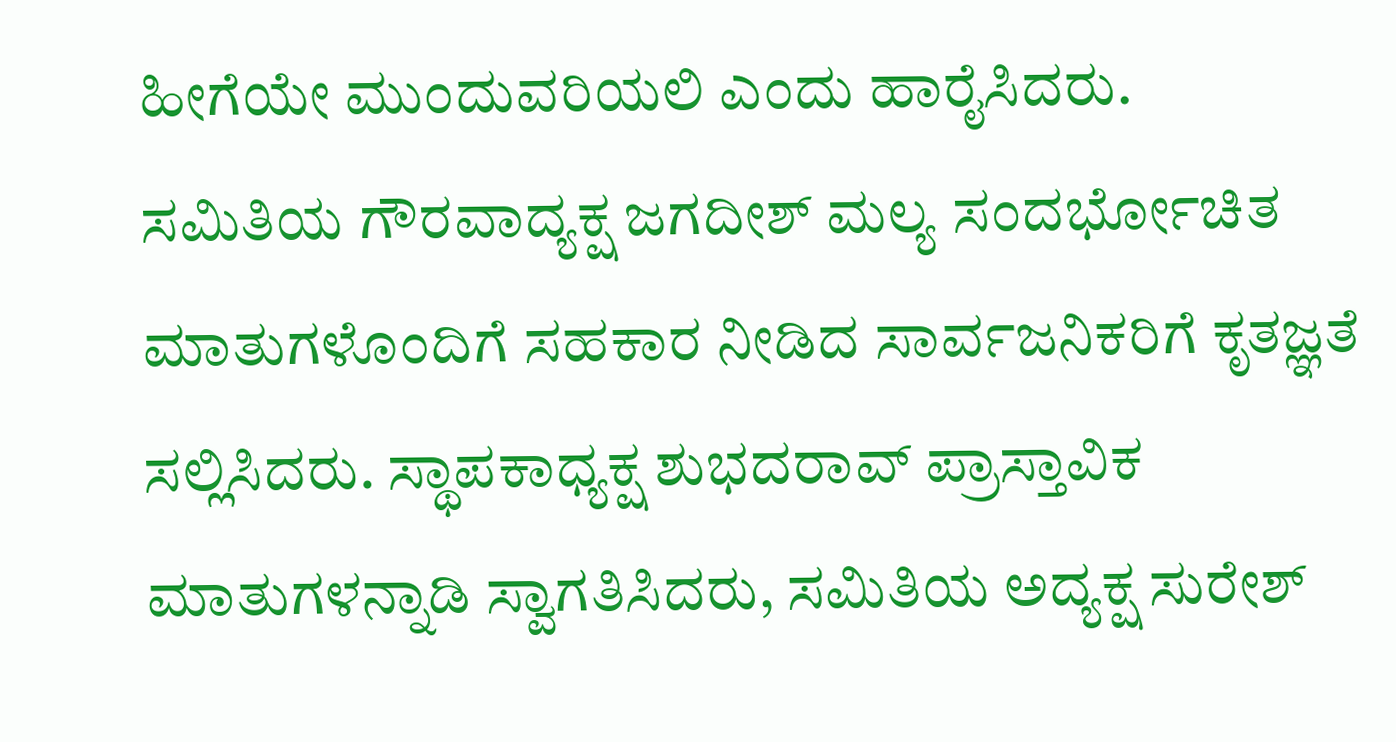ಹೀಗೆಯೇ ಮುಂದುವರಿಯಲಿ ಎಂದು ಹಾರೈಸಿದರು.
ಸಮಿತಿಯ ಗೌರವಾದ್ಯಕ್ಷ ಜಗದೀಶ್ ಮಲ್ಯ ಸಂದರ್ಭೋಚಿತ ಮಾತುಗಳೊಂದಿಗೆ ಸಹಕಾರ ನೀಡಿದ ಸಾರ್ವಜನಿಕರಿಗೆ ಕೃತಜ್ಞತೆ ಸಲ್ಲಿಸಿದರು. ಸ್ಥಾಪಕಾಧ್ಯಕ್ಷ ಶುಭದರಾವ್ ಪ್ರಾಸ್ತಾವಿಕ ಮಾತುಗಳನ್ನಾಡಿ ಸ್ವಾಗತಿಸಿದರು, ಸಮಿತಿಯ ಅದ್ಯಕ್ಷ ಸುರೇಶ್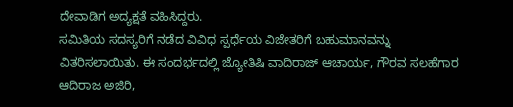ದೇವಾಡಿಗ ಅದ್ಯಕ್ಷತೆ ವಹಿಸಿದ್ದರು.
ಸಮಿತಿಯ ಸದಸ್ಯರಿಗೆ ನಡೆದ ವಿವಿಧ ಸ್ಪರ್ಧೆಯ ವಿಜೇತರಿಗೆ ಬಹುಮಾನವನ್ನು ವಿತರಿಸಲಾಯಿತು. ಈ ಸಂದರ್ಭದಲ್ಲಿ ಜ್ಯೋತಿಷಿ ವಾದಿರಾಜ್ ಆಚಾರ್ಯ, ಗೌರವ ಸಲಹೆಗಾರ ಆದಿರಾಜ ಅಜಿರಿ,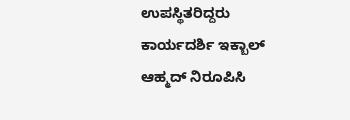ಉಪಸ್ಥಿತರಿದ್ದರು ಕಾರ್ಯದರ್ಶಿ ಇಕ್ಬಾಲ್ ಆಹ್ಮದ್ ನಿರೂಪಿಸಿ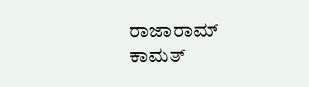ರಾಜಾರಾಮ್ ಕಾಮತ್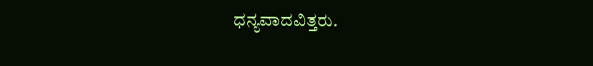ಧನ್ಯವಾದವಿತ್ತರು.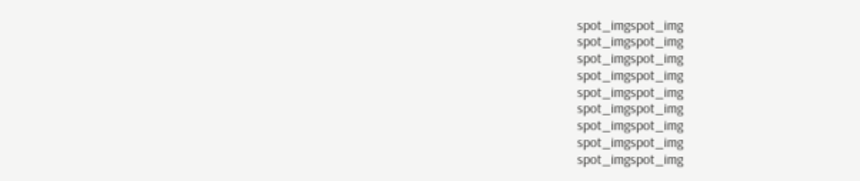spot_imgspot_img
spot_imgspot_img
spot_imgspot_img
spot_imgspot_img
spot_imgspot_img
spot_imgspot_img
spot_imgspot_img
spot_imgspot_img
spot_imgspot_img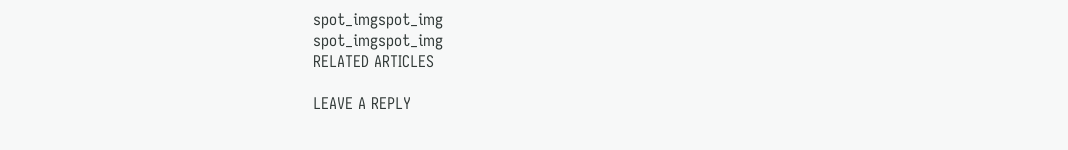spot_imgspot_img
spot_imgspot_img
RELATED ARTICLES

LEAVE A REPLY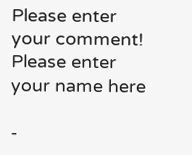Please enter your comment!
Please enter your name here

-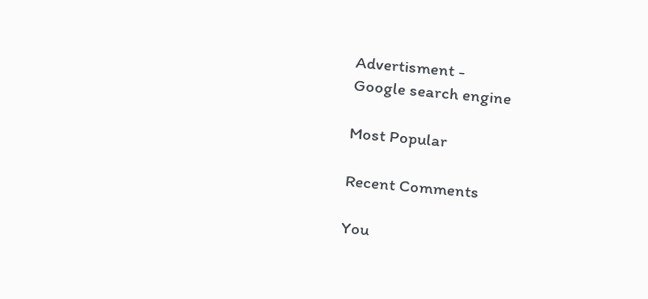Advertisment -
Google search engine

Most Popular

Recent Comments

You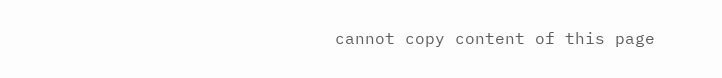cannot copy content of this page